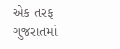એક તરફ ગુજરાતમાં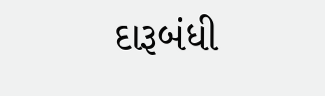દારૂબંધી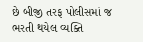છે બીજી તરફ પોલીસમાં જ ભરતી થયેલ વ્યક્તિ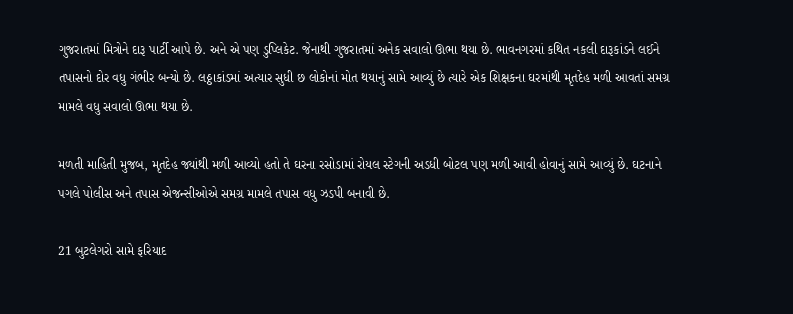ગુજરાતમાં મિત્રોને દારૂ પાર્ટી આપે છે. અને એ પણ ડુપ્લિકેટ. જેનાથી ગુજરાતમાં અનેક સવાલો ઊભા થયા છે. ભાવનગરમાં કથિત નકલી દારૂકાંડને લઈને તપાસનો દોર વધુ ગંભીર બન્યો છે. લઠ્ઠાકાંડમાં અત્યાર સુધી છ લોકોનાં મોત થયાનું સામે આવ્યું છે ત્યારે એક શિક્ષકના ઘરમાંથી મૃતદેહ મળી આવતાં સમગ્ર મામલે વધુ સવાલો ઊભા થયા છે.

મળતી માહિતી મુજબ, મૃતદેહ જ્યાંથી મળી આવ્યો હતો તે ઘરના રસોડામાં રોયલ સ્ટેગની અડધી બોટલ પણ મળી આવી હોવાનું સામે આવ્યું છે. ઘટનાને પગલે પોલીસ અને તપાસ એજન્સીઓએ સમગ્ર મામલે તપાસ વધુ ઝડપી બનાવી છે.

21 બુટલેગરો સામે ફરિયાદ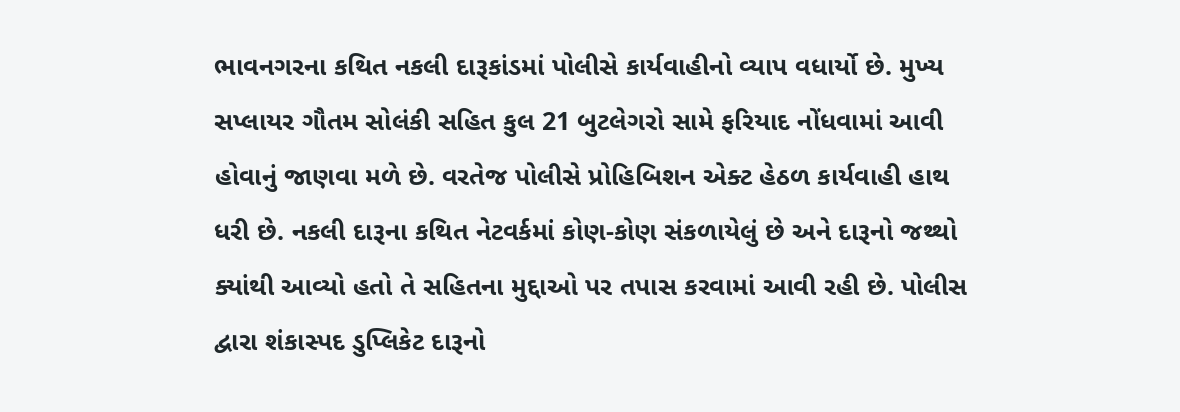ભાવનગરના કથિત નકલી દારૂકાંડમાં પોલીસે કાર્યવાહીનો વ્યાપ વધાર્યો છે. મુખ્ય સપ્લાયર ગૌતમ સોલંકી સહિત કુલ 21 બુટલેગરો સામે ફરિયાદ નોંધવામાં આવી હોવાનું જાણવા મળે છે. વરતેજ પોલીસે પ્રોહિબિશન એક્ટ હેઠળ કાર્યવાહી હાથ ધરી છે. નકલી દારૂના કથિત નેટવર્કમાં કોણ-કોણ સંકળાયેલું છે અને દારૂનો જથ્થો ક્યાંથી આવ્યો હતો તે સહિતના મુદ્દાઓ પર તપાસ કરવામાં આવી રહી છે. પોલીસ દ્વારા શંકાસ્પદ ડુપ્લિકેટ દારૂનો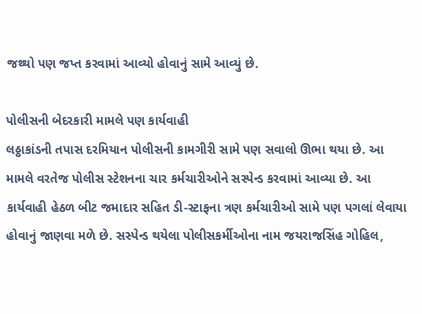જથ્થો પણ જપ્ત કરવામાં આવ્યો હોવાનું સામે આવ્યું છે.

પોલીસની બેદરકારી મામલે પણ કાર્યવાહી
લઠ્ઠાકાંડની તપાસ દરમિયાન પોલીસની કામગીરી સામે પણ સવાલો ઊભા થયા છે. આ મામલે વરતેજ પોલીસ સ્ટેશનના ચાર કર્મચારીઓને સસ્પેન્ડ કરવામાં આવ્યા છે. આ કાર્યવાહી હેઠળ બીટ જમાદાર સહિત ડી-સ્ટાફના ત્રણ કર્મચારીઓ સામે પણ પગલાં લેવાયા હોવાનું જાણવા મળે છે. સસ્પેન્ડ થયેલા પોલીસકર્મીઓના નામ જયરાજસિંહ ગોહિલ,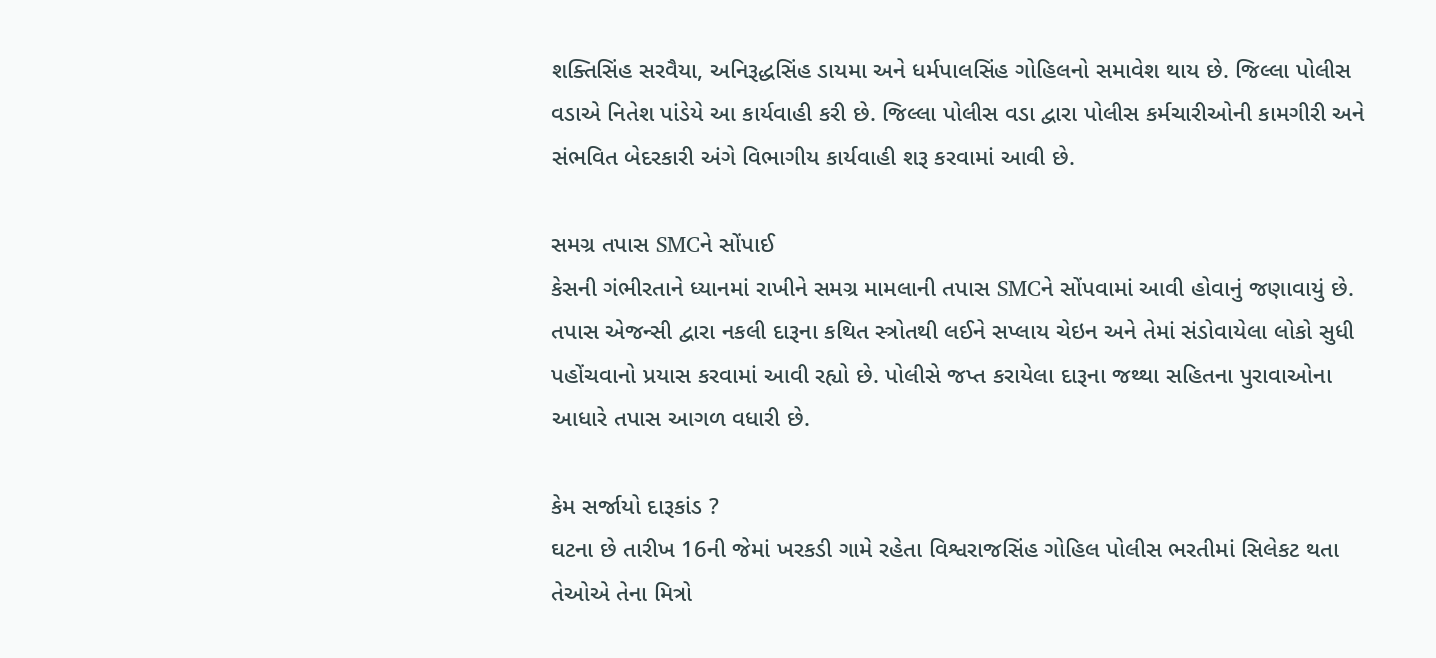શક્તિસિંહ સરવૈયા, અનિરૂદ્ધસિંહ ડાયમા અને ધર્મપાલસિંહ ગોહિલનો સમાવેશ થાય છે. જિલ્લા પોલીસ વડાએ નિતેશ પાંડેયે આ કાર્યવાહી કરી છે. જિલ્લા પોલીસ વડા દ્વારા પોલીસ કર્મચારીઓની કામગીરી અને સંભવિત બેદરકારી અંગે વિભાગીય કાર્યવાહી શરૂ કરવામાં આવી છે.

સમગ્ર તપાસ SMCને સોંપાઈ
કેસની ગંભીરતાને ધ્યાનમાં રાખીને સમગ્ર મામલાની તપાસ SMCને સોંપવામાં આવી હોવાનું જણાવાયું છે. તપાસ એજન્સી દ્વારા નકલી દારૂના કથિત સ્ત્રોતથી લઈને સપ્લાય ચેઇન અને તેમાં સંડોવાયેલા લોકો સુધી પહોંચવાનો પ્રયાસ કરવામાં આવી રહ્યો છે. પોલીસે જપ્ત કરાયેલા દારૂના જથ્થા સહિતના પુરાવાઓના આધારે તપાસ આગળ વધારી છે.

કેમ સર્જાયો દારૂકાંડ ?
ઘટના છે તારીખ 16ની જેમાં ખરકડી ગામે રહેતા વિશ્વરાજસિંહ ગોહિલ પોલીસ ભરતીમાં સિલેકટ થતા તેઓએ તેના મિત્રો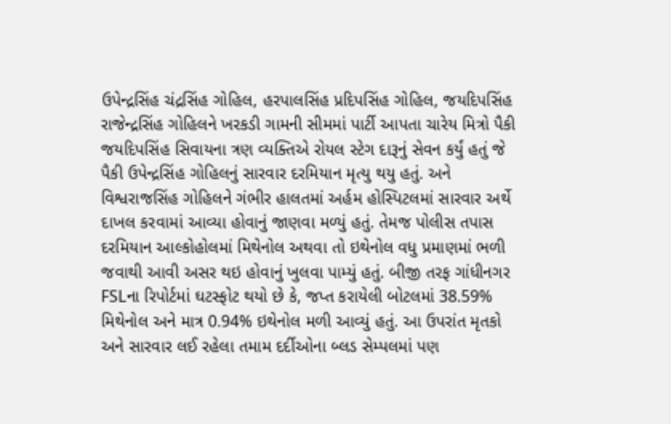ઉપેન્દ્રસિંહ ચંદ્રસિંહ ગોહિલ, હરપાલસિંહ પ્રદિપસિંહ ગોહિલ, જયદિપસિંહ રાજેન્દ્રસિંહ ગોહિલને ખરકડી ગામની સીમમાં પાર્ટી આપતા ચારેય મિત્રો પૈકી જયદિપસિંહ સિવાયના ત્રણ વ્યક્તિએ રોયલ સ્ટેગ દારૂનું સેવન કર્યું હતું જે પૈકી ઉપેન્દ્રસિંહ ગોહિલનું સારવાર દરમિયાન મૃત્યુ થયુ હતું. અને વિશ્વરાજસિંહ ગોહિલને ગંભીર હાલતમાં અર્હમ હોસ્પિટલમાં સારવાર અર્થે દાખલ કરવામાં આવ્યા હોવાનું જાણવા મળ્યું હતું. તેમજ પોલીસ તપાસ દરમિયાન આલ્કોહોલમાં મિથેનોલ અથવા તો ઇથેનોલ વધુ પ્રમાણમાં ભળી જવાથી આવી અસર થઇ હોવાનું ખુલવા પામ્યું હતું. બીજી તરફ ગાંધીનગર FSLના રિપોર્ટમાં ઘટસ્ફોટ થયો છે કે, જપ્ત કરાયેલી બોટલમાં 38.59% મિથેનોલ અને માત્ર 0.94% ઇથેનોલ મળી આવ્યું હતું. આ ઉપરાંત મૃતકો અને સારવાર લઈ રહેલા તમામ દર્દીઓના બ્લડ સેમ્પલમાં પણ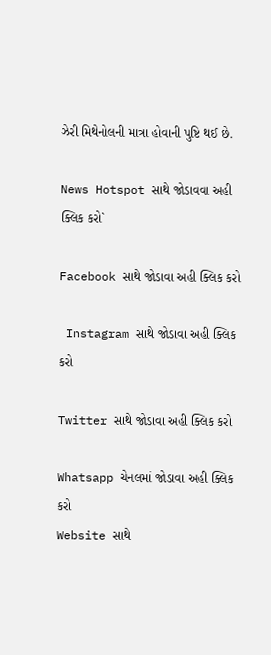ઝેરી મિથેનોલની માત્રા હોવાની પુષ્ટિ થઈ છે.

News Hotspot સાથે જોડાવવા અહી ક્લિક કરો`

Facebook સાથે જોડાવા અહી ક્લિક કરો

 Instagram સાથે જોડાવા અહી ક્લિક કરો

Twitter સાથે જોડાવા અહી ક્લિક કરો

Whatsapp ચેનલમાં જોડાવા અહી ક્લિક કરો
Website સાથે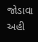જોડાવા અહી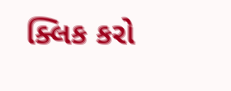ક્લિક કરો